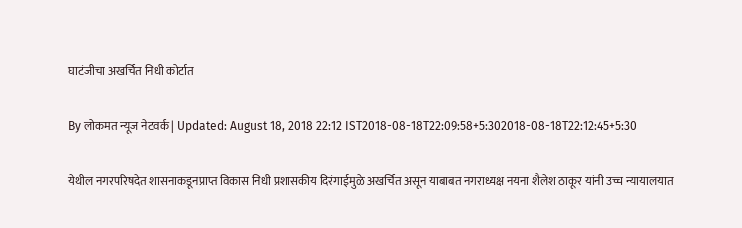घाटंजीचा अखर्चित निधी कोर्टात

By लोकमत न्यूज नेटवर्क | Updated: August 18, 2018 22:12 IST2018-08-18T22:09:58+5:302018-08-18T22:12:45+5:30

येथील नगरपरिषदेत शासनाकडूनप्राप्त विकास निधी प्रशासकीय दिरंगाईमुळे अखर्चित असून याबाबत नगराध्यक्ष नयना शैलेश ठाकूर यांनी उच्च न्यायालयात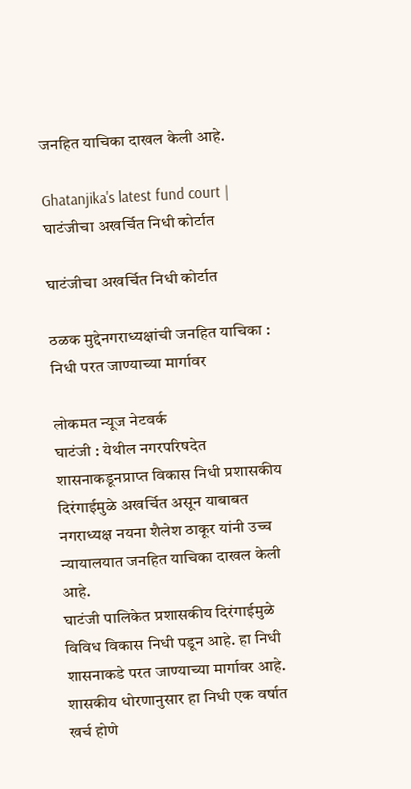जनहित याचिका दाखल केली आहे.

Ghatanjika's latest fund court | घाटंजीचा अखर्चित निधी कोर्टात

घाटंजीचा अखर्चित निधी कोर्टात

ठळक मुद्देनगराध्यक्षांची जनहित याचिका : निधी परत जाण्याच्या मार्गावर

लोकमत न्यूज नेटवर्क
घाटंजी : येथील नगरपरिषदेत शासनाकडूनप्राप्त विकास निधी प्रशासकीय दिरंगाईमुळे अखर्चित असून याबाबत नगराध्यक्ष नयना शैलेश ठाकूर यांनी उच्च न्यायालयात जनहित याचिका दाखल केली आहे.
घाटंजी पालिकेत प्रशासकीय दिरंगाईमुळे विविध विकास निधी पडून आहे. हा निधी शासनाकडे परत जाण्याच्या मार्गावर आहे. शासकीय धोरणानुसार हा निधी एक वर्षात खर्च होणे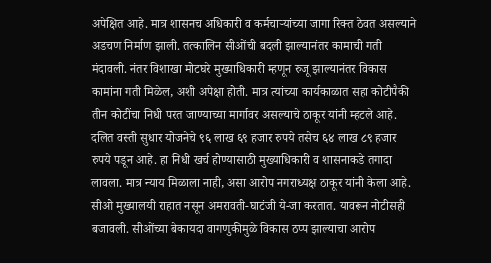अपेक्षित आहे. मात्र शासनच अधिकारी व कर्मचाऱ्यांच्या जागा रिक्त ठेवत असल्याने अडचण निर्माण झाली. तत्कालिन सीओंची बदली झाल्यानंतर कामाची गती मंदावली. नंतर विशाखा मोटघरे मुख्याधिकारी म्हणून रुजू झाल्यानंतर विकास कामांना गती मिळेल, अशी अपेक्षा होती. मात्र त्यांच्या कार्यकाळात सहा कोटीपैकी तीन कोटींचा निधी परत जाण्याच्या मार्गावर असल्याचे ठाकूर यांनी म्हटले आहे. दलित वस्ती सुधार योजनेचे ९६ लाख ६९ हजार रुपये तसेच ६४ लाख ८९ हजार रुपये पडून आहे. हा निधी खर्च होण्यासाठी मुख्याधिकारी व शासनाकडे तगादा लावला. मात्र न्याय मिळाला नाही, असा आरोप नगराध्यक्ष ठाकूर यांनी केला आहे. सीओ मुख्यालयी राहात नसून अमरावती-घाटंजी ये-जा करतात. यावरून नोटीसही बजावली. सीओंच्या बेकायदा वागणुकीमुळे विकास ठप्प झाल्याचा आरोप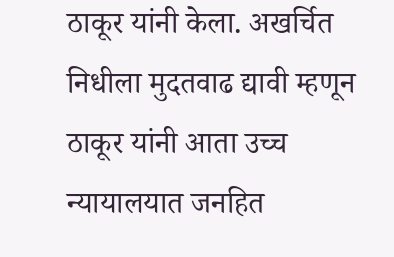ठाकूर यांनी केला. अखर्चित निधीला मुदतवाढ द्यावी म्हणून ठाकूर यांनी आता उच्च न्यायालयात जनहित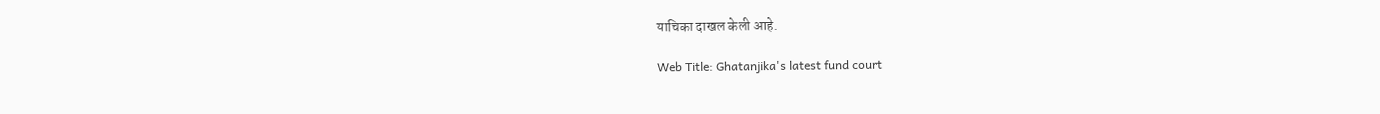याचिका दाखल केली आहे.

Web Title: Ghatanjika's latest fund court